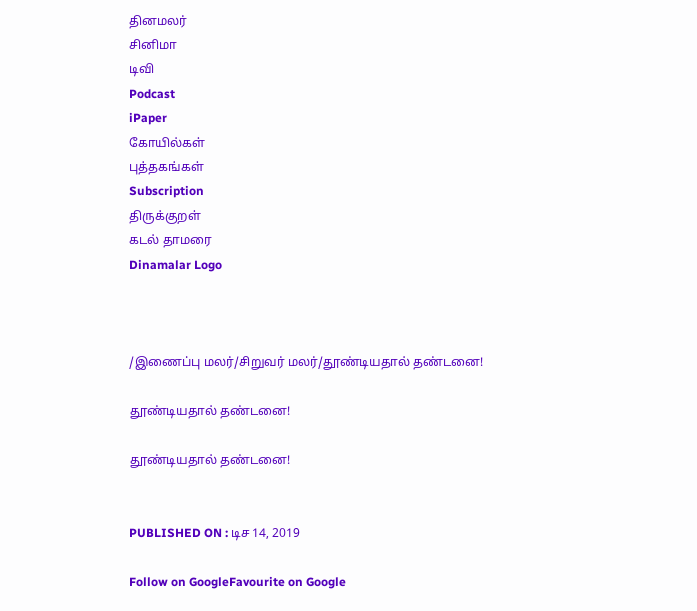தினமலர்
சினிமா
டிவி
Podcast
iPaper
கோயில்கள்
புத்தகங்கள்
Subscription
திருக்குறள்
கடல் தாமரை
Dinamalar Logo



/இணைப்பு மலர்/சிறுவர் மலர்/தூண்டியதால் தண்டனை!

தூண்டியதால் தண்டனை!

தூண்டியதால் தண்டனை!


PUBLISHED ON : டிச 14, 2019

Follow on GoogleFavourite on Google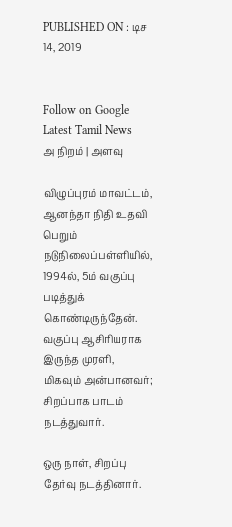PUBLISHED ON : டிச 14, 2019


Follow on Google
Latest Tamil News
அ நிறம் | அளவு

விழுப்புரம் மாவட்டம், ஆனந்தா நிதி உதவி பெறும் நடுநிலைப்பள்ளியில், 1994ல், 5ம் வகுப்பு படித்துக் கொண்டிருந்தேன். வகுப்பு ஆசிரியராக இருந்த முரளி, மிகவும் அன்பானவர்; சிறப்பாக பாடம் நடத்துவார்.

ஒரு நாள், சிறப்பு தேர்வு நடத்தினார்.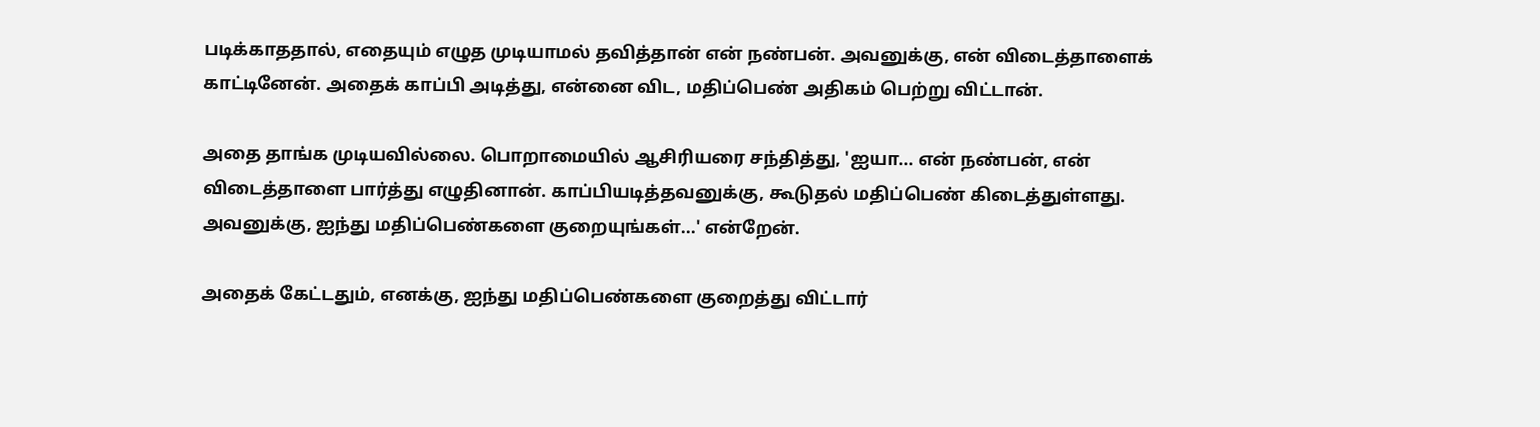படிக்காததால், எதையும் எழுத முடியாமல் தவித்தான் என் நண்பன். அவனுக்கு, என் விடைத்தாளைக் காட்டினேன். அதைக் காப்பி அடித்து, என்னை விட, மதிப்பெண் அதிகம் பெற்று விட்டான்.

அதை தாங்க முடியவில்லை. பொறாமையில் ஆசிரியரை சந்தித்து, 'ஐயா... என் நண்பன், என் விடைத்தாளை பார்த்து எழுதினான். காப்பியடித்தவனுக்கு, கூடுதல் மதிப்பெண் கிடைத்துள்ளது. அவனுக்கு, ஐந்து மதிப்பெண்களை குறையுங்கள்...' என்றேன்.

அதைக் கேட்டதும், எனக்கு, ஐந்து மதிப்பெண்களை குறைத்து விட்டார்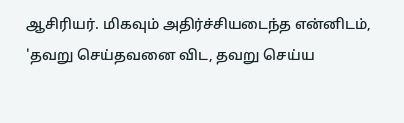ஆசிரியர். மிகவும் அதிர்ச்சியடைந்த என்னிடம், 'தவறு செய்தவனை விட, தவறு செய்ய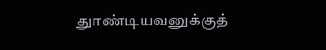துாண்டியவனுக்குத்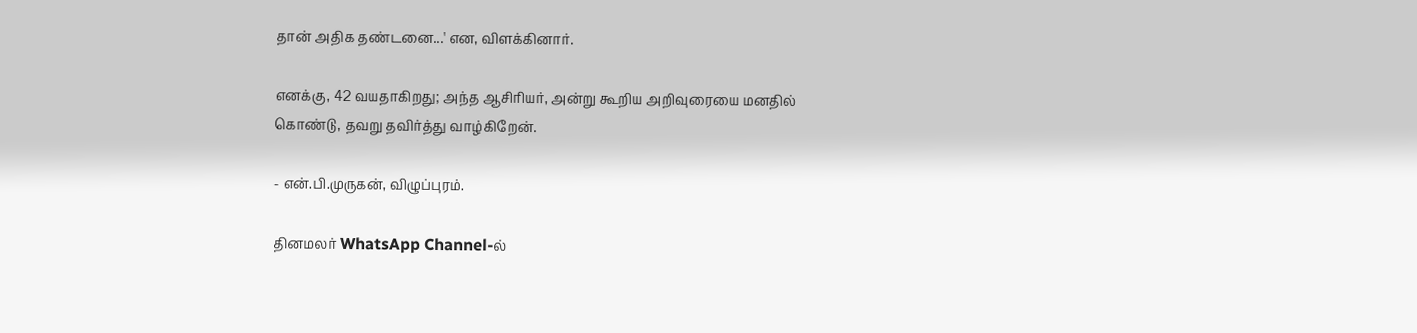தான் அதிக தண்டனை...' என, விளக்கினார்.

எனக்கு, 42 வயதாகிறது; அந்த ஆசிரியர், அன்று கூறிய அறிவுரையை மனதில் கொண்டு, தவறு தவிர்த்து வாழ்கிறேன்.

- என்.பி.முருகன், விழுப்புரம்.

தினமலர் WhatsApp Channel-ல்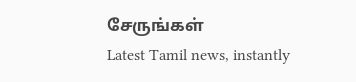சேருங்கள்
Latest Tamil news, instantly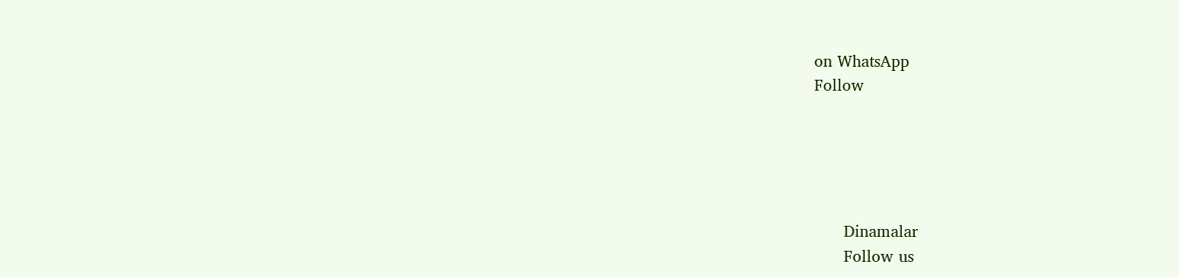on WhatsApp
Follow





      Dinamalar
      Follow us